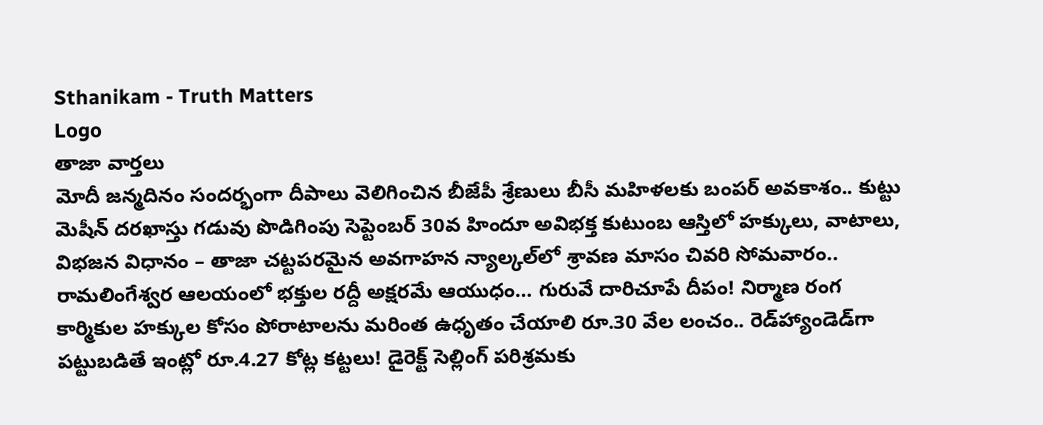Sthanikam - Truth Matters
Logo
తాజా వార్తలు
మోదీ జన్మదినం సందర్భంగా దీపాలు వెలిగించిన బీజేపీ శ్రేణులు బీసీ మహిళలకు బంపర్ అవకాశం.. కుట్టు మెషీన్ దరఖాస్తు గడువు పొడిగింపు సెప్టెంబర్ 30వ హిందూ అవిభక్త కుటుంబ ఆస్తిలో హక్కులు, వాటాలు, విభజన విధానం – తాజా చట్టపరమైన అవగాహన న్యాల్కల్‌లో శ్రావణ మాసం చివరి సోమవారం.. రామలింగేశ్వర ఆలయంలో భక్తుల రద్దీ అక్షరమే ఆయుధం… గురువే దారిచూపే దీపం! నిర్మాణ రంగ కార్మికుల హక్కుల కోసం పోరాటాలను మరింత ఉధృతం చేయాలి రూ.30 వేల లంచం.. రెడ్‌హ్యాండెడ్‌గా పట్టుబడితే ఇంట్లో రూ.4.27 కోట్ల కట్టలు! డైరెక్ట్ సెల్లింగ్ పరిశ్రమకు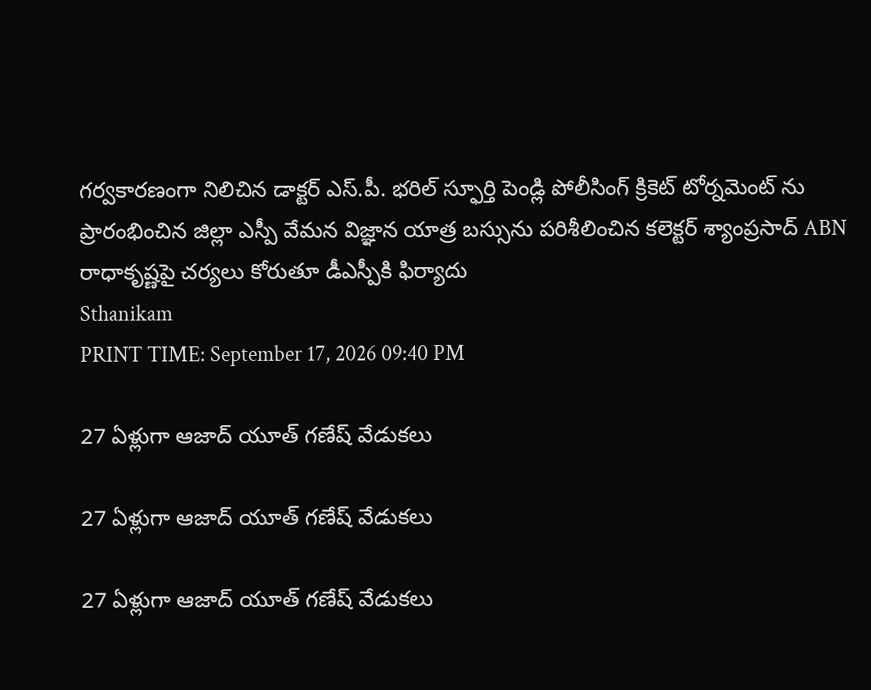గర్వకారణంగా నిలిచిన డాక్టర్ ఎస్.పీ. భరిల్ స్ఫూర్తి పెండ్లి పోలీసింగ్ క్రికెట్ టోర్నమెంట్ ను ప్రారంభించిన జిల్లా ఎస్పీ వేమన విజ్ఞాన యాత్ర బస్సును పరిశీలించిన కలెక్టర్ శ్యాంప్రసాద్ ABN రాధాకృష్ణపై చర్యలు కోరుతూ డీఎస్పీకి ఫిర్యాదు
Sthanikam
PRINT TIME: September 17, 2026 09:40 PM

27 ఏళ్లుగా ఆజాద్ యూత్ గణేష్ వేడుకలు

27 ఏళ్లుగా ఆజాద్ యూత్ గణేష్ వేడుకలు

27 ఏళ్లుగా ఆజాద్ యూత్ గణేష్ వేడుకలు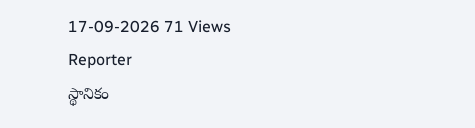17-09-2026 71 Views
Reporter
స్థానికం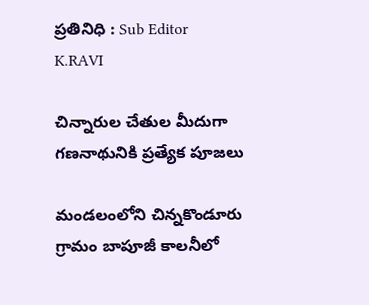ప్రతినిధి : Sub Editor
K.RAVI

చిన్నారుల చేతుల మీదుగా గణనాథునికి ప్రత్యేక పూజలు

మండలంలోని చిన్నకొండూరు గ్రామం బాపూజీ కాలనీలో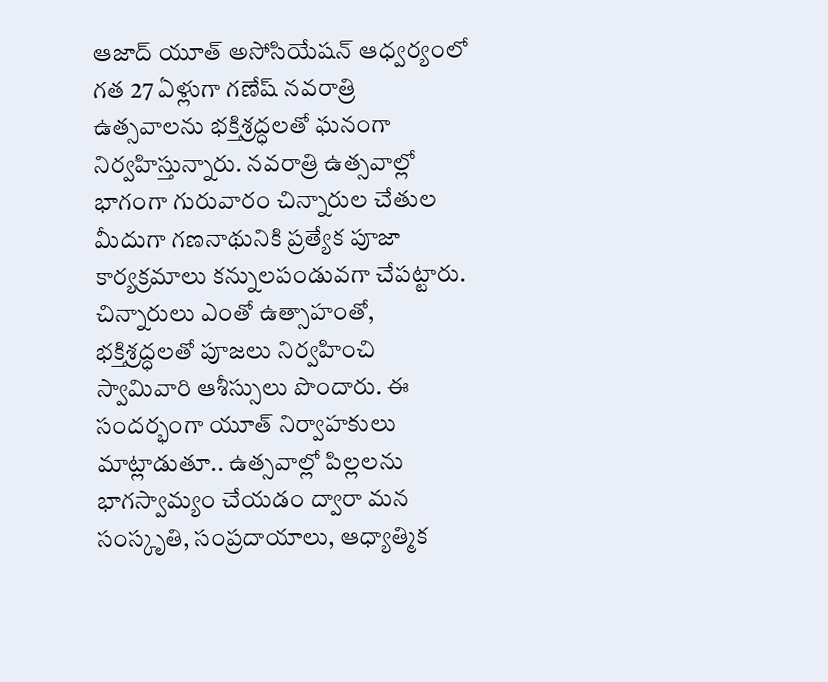ఆజాద్ యూత్ అసోసియేషన్ ఆధ్వర్యంలో గత 27 ఏళ్లుగా గణేష్ నవరాత్రి ఉత్సవాలను భక్తిశ్రద్ధలతో ఘనంగా నిర్వహిస్తున్నారు. నవరాత్రి ఉత్సవాల్లో భాగంగా గురువారం చిన్నారుల చేతుల మీదుగా గణనాథునికి ప్రత్యేక పూజా కార్యక్రమాలు కన్నులపండువగా చేపట్టారు. చిన్నారులు ఎంతో ఉత్సాహంతో, భక్తిశ్రద్ధలతో పూజలు నిర్వహించి స్వామివారి ఆశీస్సులు పొందారు. ఈ సందర్భంగా యూత్ నిర్వాహకులు మాట్లాడుతూ.. ఉత్సవాల్లో పిల్లలను భాగస్వామ్యం చేయడం ద్వారా మన సంస్కృతి, సంప్రదాయాలు, ఆధ్యాత్మిక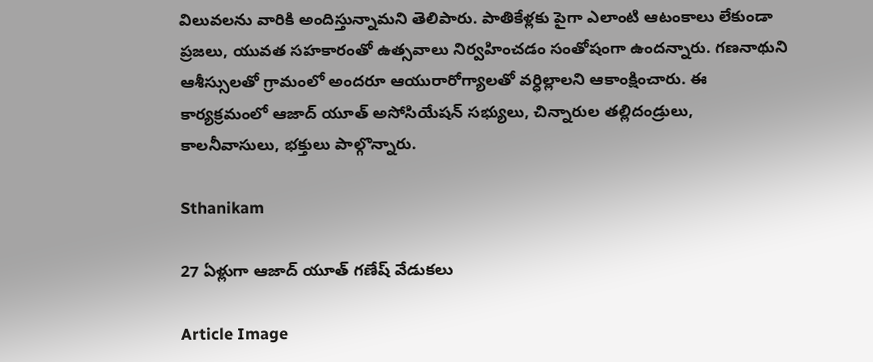విలువలను వారికి అందిస్తున్నామని తెలిపారు. పాతికేళ్లకు పైగా ఎలాంటి ఆటంకాలు లేకుండా ప్రజలు, యువత సహకారంతో ఉత్సవాలు నిర్వహించడం సంతోషంగా ఉందన్నారు. గణనాథుని ఆశీస్సులతో గ్రామంలో అందరూ ఆయురారోగ్యాలతో వర్ధిల్లాలని ఆకాంక్షించారు. ఈ కార్యక్రమంలో ఆజాద్ యూత్ అసోసియేషన్ సభ్యులు, చిన్నారుల తల్లిదండ్రులు, కాలనీవాసులు, భక్తులు పాల్గొన్నారు.

Sthanikam

27 ఏళ్లుగా ఆజాద్ యూత్ గణేష్ వేడుకలు

Article Image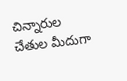చిన్నారుల చేతుల మీదుగా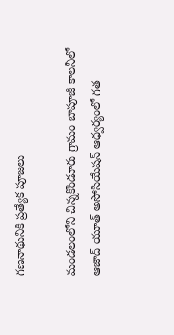గణనాథునికి ప్రత్యేక పూజలు

మండలంలోని చిన్నకొండూరు గ్రామం బాపూజీ కాలనీలో ఆజాద్ యూత్ అసోసియేషన్ ఆధ్వర్యంలో గత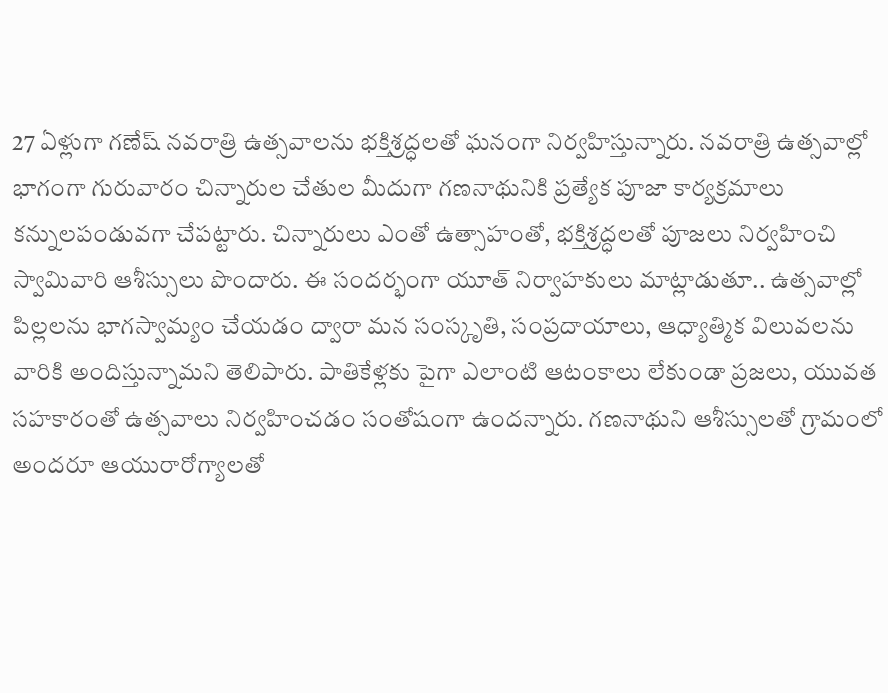27 ఏళ్లుగా గణేష్ నవరాత్రి ఉత్సవాలను భక్తిశ్రద్ధలతో ఘనంగా నిర్వహిస్తున్నారు. నవరాత్రి ఉత్సవాల్లో భాగంగా గురువారం చిన్నారుల చేతుల మీదుగా గణనాథునికి ప్రత్యేక పూజా కార్యక్రమాలు కన్నులపండువగా చేపట్టారు. చిన్నారులు ఎంతో ఉత్సాహంతో, భక్తిశ్రద్ధలతో పూజలు నిర్వహించి స్వామివారి ఆశీస్సులు పొందారు. ఈ సందర్భంగా యూత్ నిర్వాహకులు మాట్లాడుతూ.. ఉత్సవాల్లో పిల్లలను భాగస్వామ్యం చేయడం ద్వారా మన సంస్కృతి, సంప్రదాయాలు, ఆధ్యాత్మిక విలువలను వారికి అందిస్తున్నామని తెలిపారు. పాతికేళ్లకు పైగా ఎలాంటి ఆటంకాలు లేకుండా ప్రజలు, యువత సహకారంతో ఉత్సవాలు నిర్వహించడం సంతోషంగా ఉందన్నారు. గణనాథుని ఆశీస్సులతో గ్రామంలో అందరూ ఆయురారోగ్యాలతో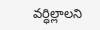వర్ధిల్లాలని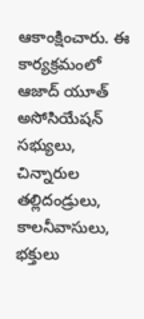ఆకాంక్షించారు. ఈ కార్యక్రమంలో ఆజాద్ యూత్ అసోసియేషన్ సభ్యులు, చిన్నారుల తల్లిదండ్రులు, కాలనీవాసులు, భక్తులు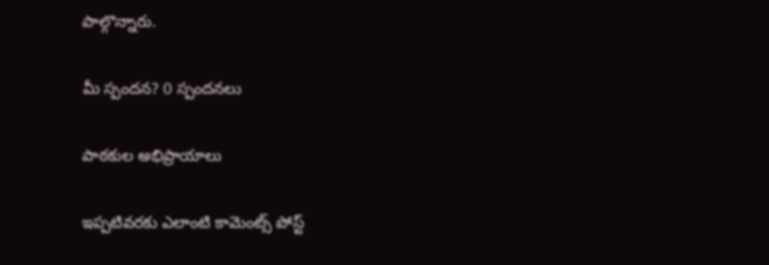పాల్గొన్నారు.

మీ స్పందన? 0 స్పందనలు

పాఠకుల అభిప్రాయాలు

ఇప్పటివరకు ఎలాంటి కామెంట్స్ పోస్ట్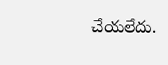చేయలేదు.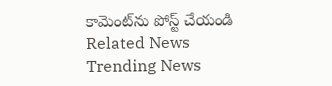కామెంట్‌ను పోస్ట్ చేయండి
Related News
Trending News